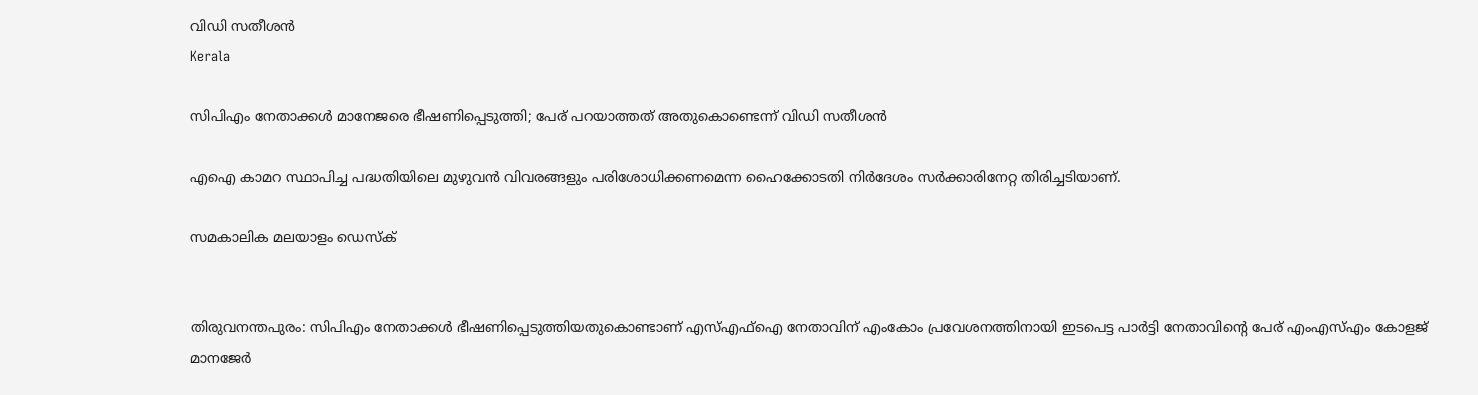വിഡി സതീശന്‍
Kerala

സിപിഎം നേതാക്കള്‍ മാനേജരെ ഭീഷണിപ്പെടുത്തി; പേര് പറയാത്തത് അതുകൊണ്ടെന്ന് വിഡി സതീശന്‍

എഐ കാമറ സ്ഥാപിച്ച പദ്ധതിയിലെ മുഴുവന്‍ വിവരങ്ങളും പരിശോധിക്കണമെന്ന ഹൈക്കോടതി നിര്‍ദേശം സര്‍ക്കാരിനേറ്റ തിരിച്ചടിയാണ്.

സമകാലിക മലയാളം ഡെസ്ക്


തിരുവനന്തപുരം: സിപിഎം നേതാക്കള്‍ ഭീഷണിപ്പെടുത്തിയതുകൊണ്ടാണ് എസ്എഫ്‌ഐ നേതാവിന് എംകോം പ്രവേശനത്തിനായി ഇടപെട്ട പാര്‍ട്ടി നേതാവിന്റെ പേര് എംഎസ്എം കോളജ് മാനജേര്‍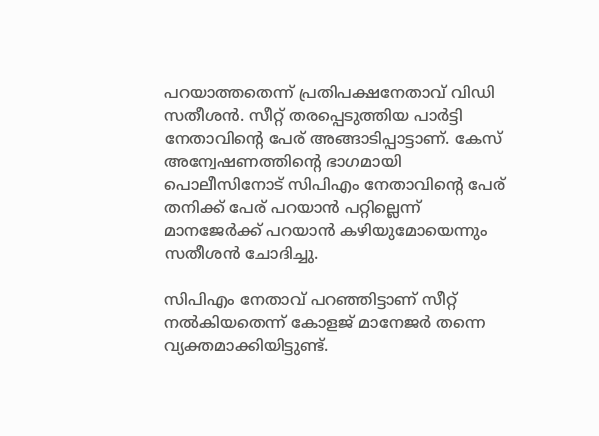പറയാത്തതെന്ന് പ്രതിപക്ഷനേതാവ് വിഡി സതീശന്‍. സീറ്റ് തരപ്പെടുത്തിയ പാര്‍ട്ടി നേതാവിന്റെ പേര് അങ്ങാടിപ്പാട്ടാണ്. കേസ് അന്വേഷണത്തിന്റെ ഭാഗമായി പൊലീസിനോട് സിപിഎം നേതാവിന്റെ പേര് തനിക്ക് പേര് പറയാന്‍ പറ്റില്ലെന്ന് മാനജേര്‍ക്ക് പറയാന്‍ കഴിയുമോയെന്നും സതീശന്‍ ചോദിച്ചു.

സിപിഎം നേതാവ് പറഞ്ഞിട്ടാണ് സീറ്റ് നല്‍കിയതെന്ന് കോളജ് മാനേജര്‍ തന്നെ വ്യക്തമാക്കിയിട്ടുണ്ട്.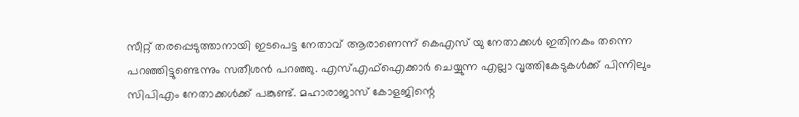സീറ്റ് തരപ്പെടുത്താനായി ഇടപെട്ട നേതാവ് ആരാണെന്ന് കെഎസ് യു നേതാക്കള്‍ ഇതിനകം തന്നെ പറഞ്ഞിട്ടുണ്ടെന്നും സതീശന്‍ പറഞ്ഞു. എസ്എഫ്‌ഐക്കാര്‍ ചെയ്യുന്ന എല്ലാ വൃത്തികേടുകള്‍ക്ക് പിന്നിലും സിപിഎം നേതാക്കള്‍ക്ക് പങ്കുണ്ട്. മഹാരാജാസ് കോളജിന്റെ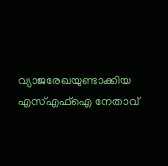വ്യാജരേഖയുണ്ടാക്കിയ എസ്എഫ്‌ഐ നേതാവ്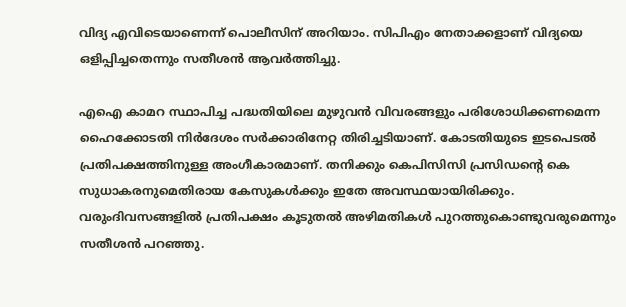വിദ്യ എവിടെയാണെന്ന് പൊലീസിന് അറിയാം. സിപിഎം നേതാക്കളാണ് വിദ്യയെ ഒളിപ്പിച്ചതെന്നും സതീശന്‍ ആവര്‍ത്തിച്ചു.

എഐ കാമറ സ്ഥാപിച്ച പദ്ധതിയിലെ മുഴുവന്‍ വിവരങ്ങളും പരിശോധിക്കണമെന്ന ഹൈക്കോടതി നിര്‍ദേശം സര്‍ക്കാരിനേറ്റ തിരിച്ചടിയാണ്. കോടതിയുടെ ഇടപെടല്‍ പ്രതിപക്ഷത്തിനുള്ള അംഗീകാരമാണ്. തനിക്കും കെപിസിസി പ്രസിഡന്റെ കെ സുധാകരനുമെതിരായ കേസുകള്‍ക്കും ഇതേ അവസ്ഥയായിരിക്കും. വരുംദിവസങ്ങളില്‍ പ്രതിപക്ഷം കൂടുതല്‍ അഴിമതികള്‍ പുറത്തുകൊണ്ടുവരുമെന്നും സതീശന്‍ പറഞ്ഞു.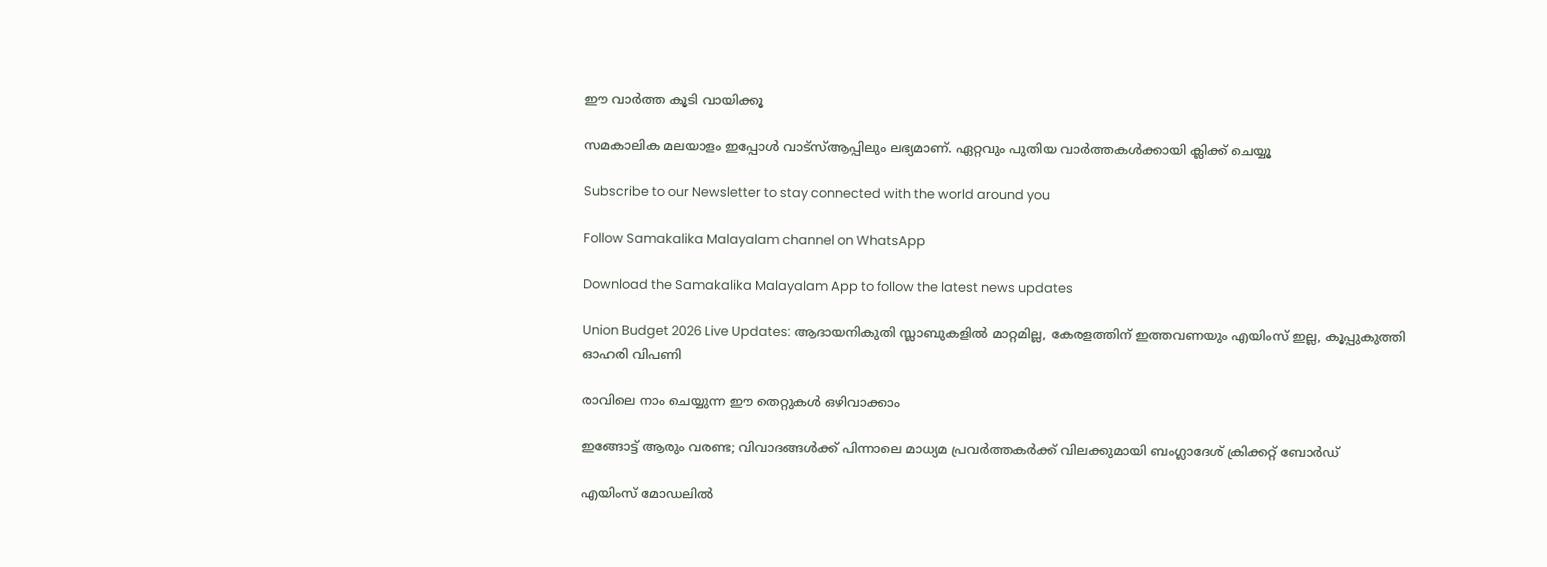ഈ വാര്‍ത്ത കൂടി വായിക്കൂ

സമകാലിക മലയാളം ഇപ്പോള്‍ വാട്‌സ്ആപ്പിലും ലഭ്യമാണ്. ഏറ്റവും പുതിയ വാര്‍ത്തകള്‍ക്കായി ക്ലിക്ക് ചെയ്യൂ

Subscribe to our Newsletter to stay connected with the world around you

Follow Samakalika Malayalam channel on WhatsApp

Download the Samakalika Malayalam App to follow the latest news updates

Union Budget 2026 Live Updates: ആദായനികുതി സ്ലാബുകളില്‍ മാറ്റമില്ല, കേരളത്തിന് ഇത്തവണയും എയിംസ് ഇല്ല, കൂപ്പുകുത്തി ഓഹരി വിപണി

രാവിലെ നാം ചെയ്യുന്ന ഈ തെറ്റുകൾ ഒഴിവാക്കാം

ഇങ്ങോട്ട് ആരും വരണ്ട; വിവാദങ്ങൾക്ക് പിന്നാലെ മാധ്യമ പ്രവർത്തകർക്ക് വിലക്കുമായി ബംഗ്ലാദേശ് ക്രിക്കറ്റ് ബോർഡ്

എയിംസ് മോഡലില്‍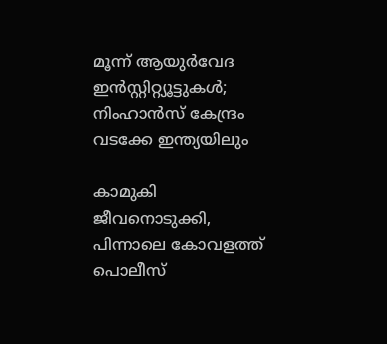മൂന്ന് ആയുര്‍വേദ ഇന്‍സ്റ്റിറ്റ്യൂട്ടുകള്‍; നിംഹാന്‍സ് കേന്ദ്രം വടക്കേ ഇന്ത്യയിലും

കാമുകി ജീവനൊടുക്കി, പിന്നാലെ കോവളത്ത് പൊലീസ്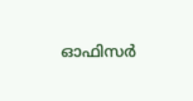ഓഫിസര്‍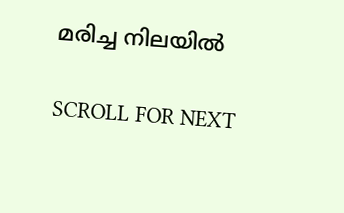മരിച്ച നിലയില്‍

SCROLL FOR NEXT